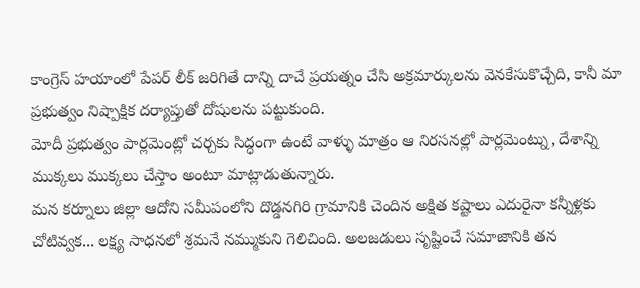కాంగ్రెస్ హయాంలో పేపర్ లీక్ జరిగితే దాన్ని దాచే ప్రయత్నం చేసి అక్రమార్కులను వెనకేసుకొచ్చేది, కానీ మా ప్రభుత్వం నిష్పాక్షిక దర్యాప్తుతో దోషులను పట్టుకుంది.
మోదీ ప్రభుత్వం పార్లమెంట్లో చర్చకు సిద్ధంగా ఉంటే వాళ్ళు మాత్రం ఆ నిరసనల్లో పార్లమెంట్ను, దేశాన్ని ముక్కలు ముక్కలు చేస్తాం అంటూ మాట్లాడుతున్నారు.
మన కర్నూలు జిల్లా ఆదోని సమీపంలోని దొడ్డనగిరి గ్రామానికి చెందిన అక్షిత కష్టాలు ఎదురైనా కన్నీళ్లకు చోటివ్వక... లక్ష్య సాధనలో శ్రమనే నమ్ముకుని గెలిచింది. అలజడులు సృష్టించే సమాజానికి తన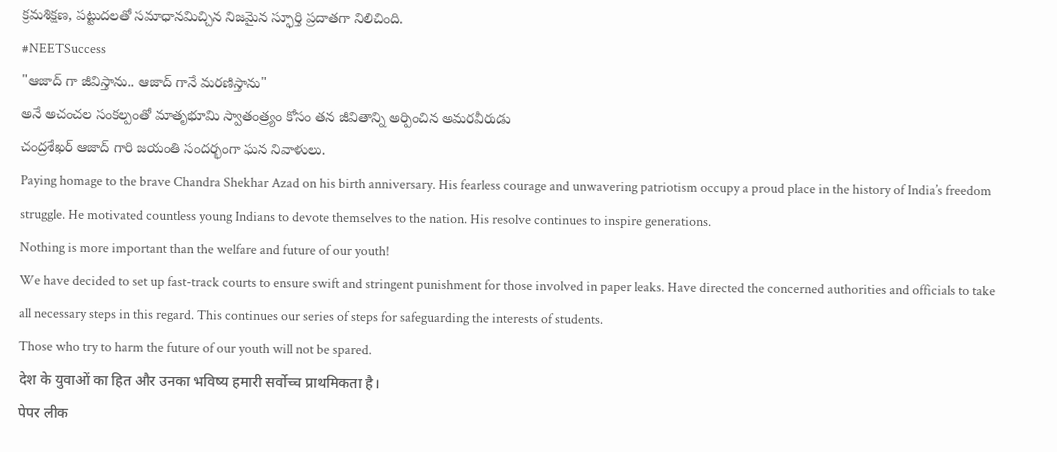క్రమశిక్షణ, పట్టుదలతో సమాధానమిచ్చిన నిజమైన స్ఫూర్తి ప్రదాతగా నిలిచింది.
#NEETSuccess
"ఆజాద్ గా జీవిస్తాను.. ఆజాద్ గానే మరణిస్తాను"
అనే అచంచల సంకల్పంతో మాతృభూమి స్వాతంత్ర్యం కోసం తన జీవితాన్ని అర్పించిన అమరవీరుడు
చంద్రశేఖర్ ఆజాద్ గారి జయంతి సందర్భంగా ఘన నివాళులు.
Paying homage to the brave Chandra Shekhar Azad on his birth anniversary. His fearless courage and unwavering patriotism occupy a proud place in the history of India’s freedom struggle. He motivated countless young Indians to devote themselves to the nation. His resolve continues to inspire generations.
Nothing is more important than the welfare and future of our youth!
We have decided to set up fast-track courts to ensure swift and stringent punishment for those involved in paper leaks. Have directed the concerned authorities and officials to take all necessary steps in this regard. This continues our series of steps for safeguarding the interests of students.
Those who try to harm the future of our youth will not be spared.
देश के युवाओं का हित और उनका भविष्य हमारी सर्वोच्च प्राथमिकता है।
पेपर लीक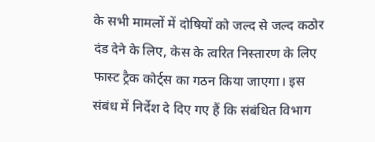के सभी मामलों में दोषियों को जल्द से जल्द कठोर दंड देने के लिए, केस के त्वरित निस्तारण के लिए फास्ट ट्रैक कोर्ट्स का गठन किया जाएगा। इस संबंध में निर्देश दे दिए गए हैं कि संबंधित विभाग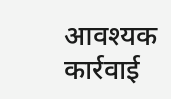आवश्यक कार्रवाई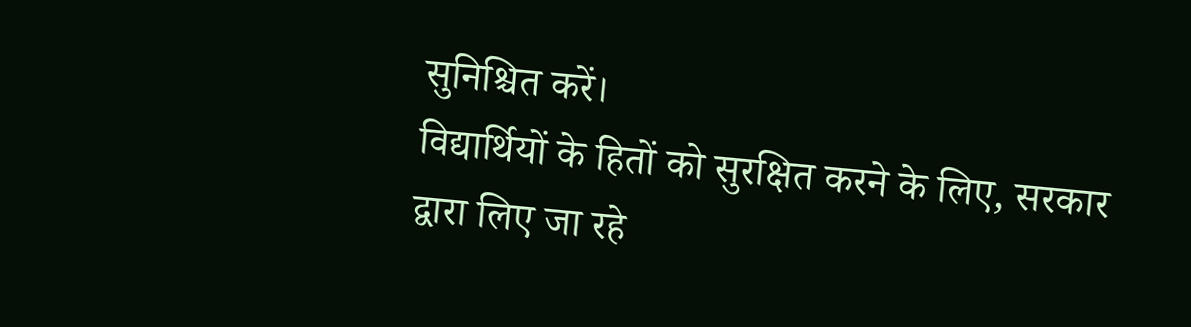सुनिश्चित करें।
विद्यार्थियों के हितों को सुरक्षित करने के लिए, सरकार द्वारा लिए जा रहे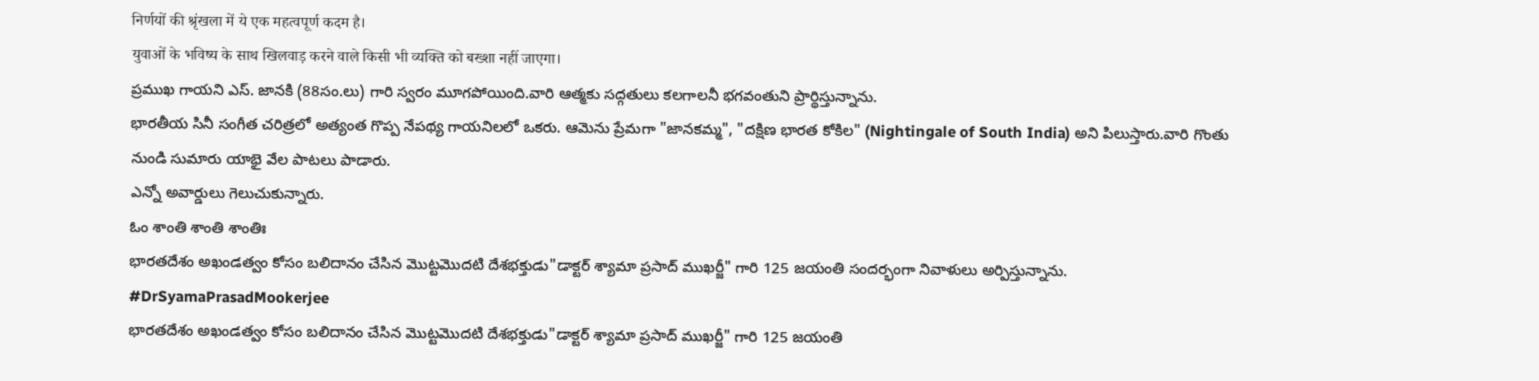निर्णयों की श्रृंखला में ये एक महत्वपूर्ण कदम है।
युवाओं के भविष्य के साथ खिलवाड़ करने वाले किसी भी व्यक्ति को बख्शा नहीं जाएगा।
ప్రముఖ గాయని ఎస్. జానకి (88సం.లు) గారి స్వరం మూగపోయింది.వారి ఆత్మకు సద్గతులు కలగాలనీ భగవంతుని ప్రార్థిస్తున్నాను.
భారతీయ సినీ సంగీత చరిత్రలో అత్యంత గొప్ప నేపథ్య గాయనిలలో ఒకరు. ఆమెను ప్రేమగా "జానకమ్మ", "దక్షిణ భారత కోకిల" (Nightingale of South India) అని పిలుస్తారు.వారి గొంతు నుండి సుమారు యాభై వేల పాటలు పాడారు.
ఎన్నో అవార్డులు గెలుచుకున్నారు.
ఓం శాంతి శాంతి శాంతిః
భారతదేశం అఖండత్వం కోసం బలిదానం చేసిన మొట్టమొదటి దేశభక్తుడు"డాక్టర్ శ్యామా ప్రసాద్ ముఖర్జీ" గారి 125 జయంతి సందర్భంగా నివాళులు అర్పిస్తున్నాను.
#DrSyamaPrasadMookerjee
భారతదేశం అఖండత్వం కోసం బలిదానం చేసిన మొట్టమొదటి దేశభక్తుడు"డాక్టర్ శ్యామా ప్రసాద్ ముఖర్జీ" గారి 125 జయంతి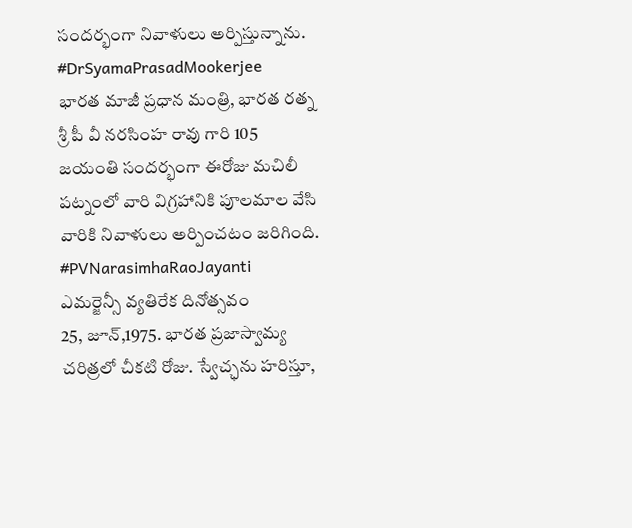సందర్భంగా నివాళులు అర్పిస్తున్నాను.
#DrSyamaPrasadMookerjee
భారత మాజీ ప్రధాన మంత్రి, భారత రత్న శ్రీ పీ వీ నరసింహ రావు గారి 105 జయంతి సందర్భంగా ఈరోజు మచిలీ పట్నంలో వారి విగ్రహానికి పూలమాల వేసి వారికి నివాళులు అర్పించటం జరిగింది. #PVNarasimhaRaoJayanti
ఎమర్జెన్సీ వ్యతిరేక దినోత్సవం
25, జూన్,1975. భారత ప్రజాస్వామ్య చరిత్రలో చీకటి రోజు. స్వేచ్ఛను హరిస్తూ,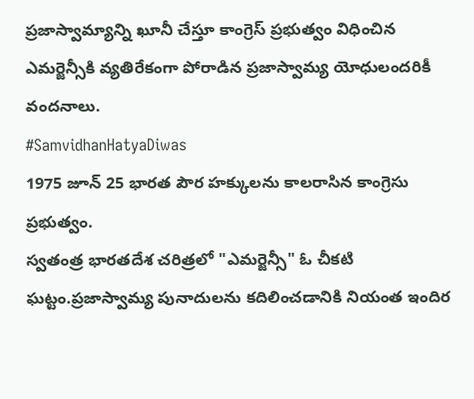ప్రజాస్వామ్యాన్ని ఖూనీ చేస్తూ కాంగ్రెస్ ప్రభుత్వం విధించిన ఎమర్జెన్సీకి వ్యతిరేకంగా పోరాడిన ప్రజాస్వామ్య యోధులందరికీ వందనాలు.
#SamvidhanHatyaDiwas
1975 జూన్ 25 భారత పౌర హక్కులను కాలరాసిన కాంగ్రెసు ప్రభుత్వం.
స్వతంత్ర భారతదేశ చరిత్రలో "ఎమర్జెన్సీ" ఓ చీకటి ఘట్టం.ప్రజాస్వామ్య పునాదులను కదిలించడానికి నియంత ఇందిర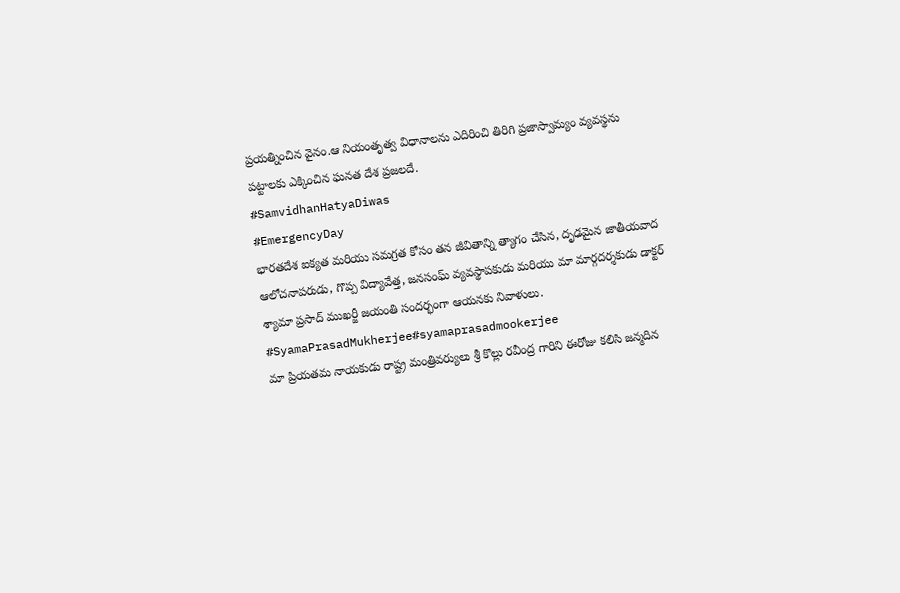ప్రయత్నించిన వైనం.ఆ నియంతృత్వ విధానాలను ఎదిరించి తిరిగి ప్రజాస్వామ్యం వ్యవస్థను పట్టాలకు ఎక్కించిన ఘనత దేశ ప్రజలదే.
#SamvidhanHatyaDiwas
#EmergencyDay
భారతదేశ ఐక్యత మరియు సమగ్రత కోసం తన జీవితాన్ని త్యాగం చేసిన, దృఢమైన జాతీయవాద ఆలోచనాపరుడు, గొప్ప విద్యావేత్త, జనసంఘ్ వ్యవస్థాపకుడు మరియు మా మార్గదర్శకుడు డాక్టర్ శ్యామా ప్రసాద్ ముఖర్జీ జయంతి సందర్భంగా ఆయనకు నివాళులు.
#SyamaPrasadMukherjee#syamaprasadmookerjee
మా ప్రియతమ నాయకుడు రాష్ట్ర మంత్రివర్యులు శ్రీ కొల్లు రవీంద్ర గారిని ఈరోజు కలిసి జన్మదిన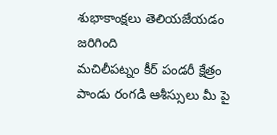శుభాకాంక్షలు తెలియజేయడం జరిగింది
మచిలీపట్నం కీర్ పండరీ క్షేత్రం పాండు రంగడి ఆశీస్సులు మీ పై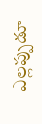ఎల్లప్పుడూ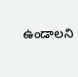ఉండాలని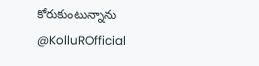కోరుకుంటున్నాను
@KolluROfficial